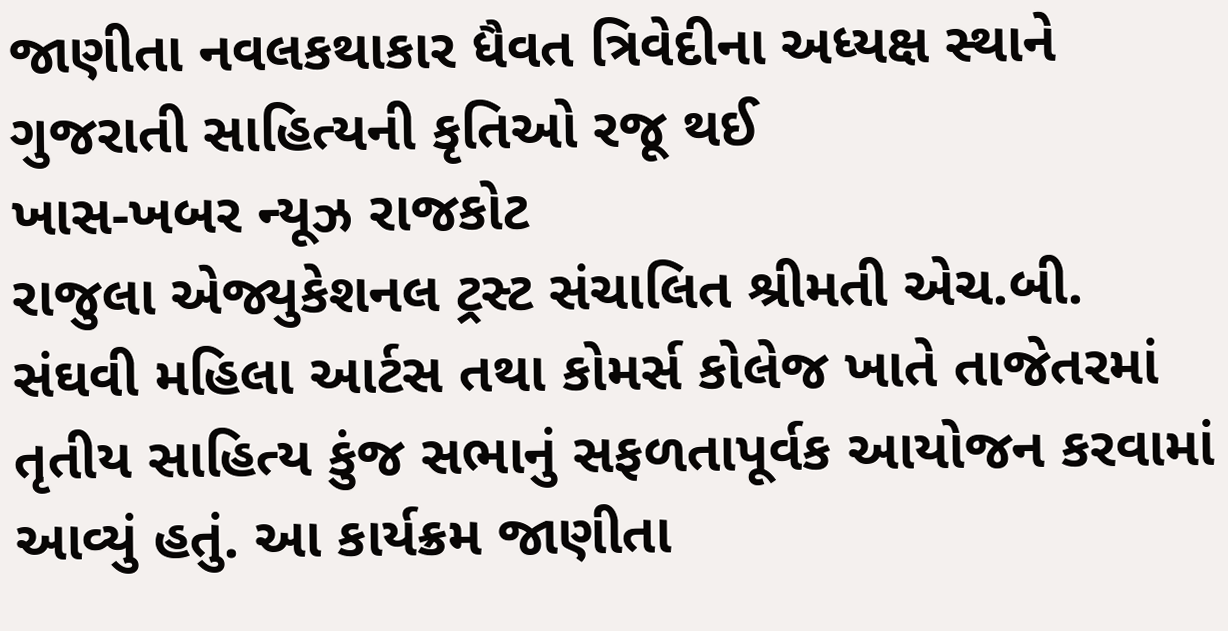જાણીતા નવલકથાકાર ધૈવત ત્રિવેદીના અધ્યક્ષ સ્થાને ગુજરાતી સાહિત્યની કૃતિઓ રજૂ થઈ
ખાસ-ખબર ન્યૂઝ રાજકોટ
રાજુલા એજ્યુકેશનલ ટ્રસ્ટ સંચાલિત શ્રીમતી એચ.બી. સંઘવી મહિલા આર્ટસ તથા કોમર્સ કોલેજ ખાતે તાજેતરમાં તૃતીય સાહિત્ય કુંજ સભાનું સફળતાપૂર્વક આયોજન કરવામાં આવ્યું હતું. આ કાર્યક્રમ જાણીતા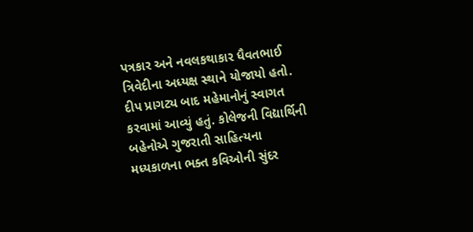પત્રકાર અને નવલકથાકાર ધૈવતભાઈ ત્રિવેદીના અધ્યક્ષ સ્થાને યોજાયો હતો. દીપ પ્રાગટ્ય બાદ મહેમાનોનું સ્વાગત કરવામાં આવ્યું હતું. કોલેજની વિદ્યાર્થિની બહેનોએ ગુજરાતી સાહિત્યના મધ્યકાળના ભક્ત કવિઓની સુંદર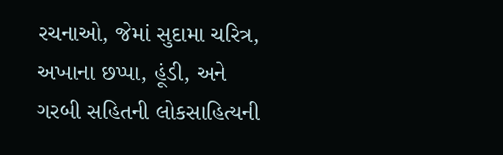રચનાઓ, જેમાં સુદામા ચરિત્ર, અખાના છપ્પા, હૂંડી, અને ગરબી સહિતની લોકસાહિત્યની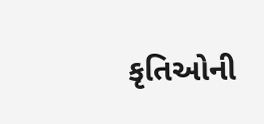કૃતિઓની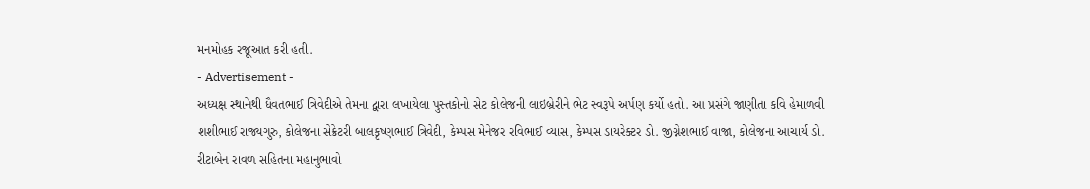મનમોહક રજૂઆત કરી હતી.
- Advertisement -
અધ્યક્ષ સ્થાનેથી ધૈવતભાઈ ત્રિવેદીએ તેમના દ્વારા લખાયેલા પુસ્તકોનો સેટ કોલેજની લાઇબ્રેરીને ભેટ સ્વરૂપે અર્પણ કર્યો હતો. આ પ્રસંગે જાણીતા કવિ હેમાળવી શશીભાઈ રાજ્યગુરુ, કોલેજના સેક્રેટરી બાલકૃષ્ણભાઈ ત્રિવેદી, કેમ્પસ મેનેજર રવિભાઈ વ્યાસ, કેમ્પસ ડાયરેક્ટર ડો. જીગ્નેશભાઈ વાજા, કોલેજના આચાર્ય ડો. રીટાબેન રાવળ સહિતના મહાનુભાવો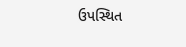ઉપસ્થિત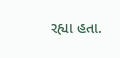રહ્યા હતા.